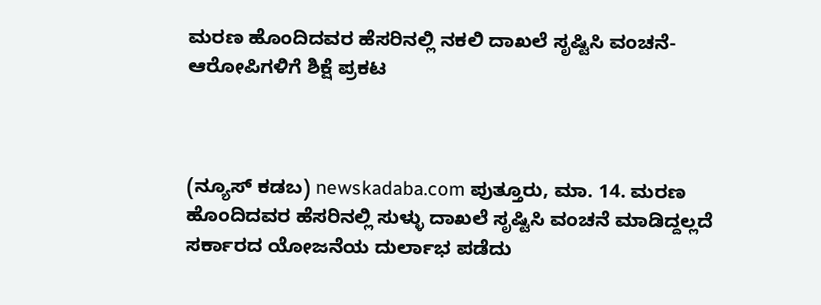ಮರಣ ಹೊಂದಿದವರ ಹೆಸರಿನಲ್ಲಿ ನಕಲಿ ದಾಖಲೆ ಸೃಷ್ಟಿಸಿ ವಂಚನೆ- ಆರೋಪಿಗಳಿಗೆ ಶಿಕ್ಷೆ ಪ್ರಕಟ



(ನ್ಯೂಸ್ ಕಡಬ) newskadaba.com ಪುತ್ತೂರು, ಮಾ. 14. ಮರಣ ಹೊಂದಿದವರ ಹೆಸರಿನಲ್ಲಿ ಸುಳ್ಳು ದಾಖಲೆ ಸೃಷ್ಟಿಸಿ ವಂಚನೆ ಮಾಡಿದ್ದಲ್ಲದೆ ಸರ್ಕಾರದ ಯೋಜನೆಯ ದುರ್ಲಾಭ ಪಡೆದು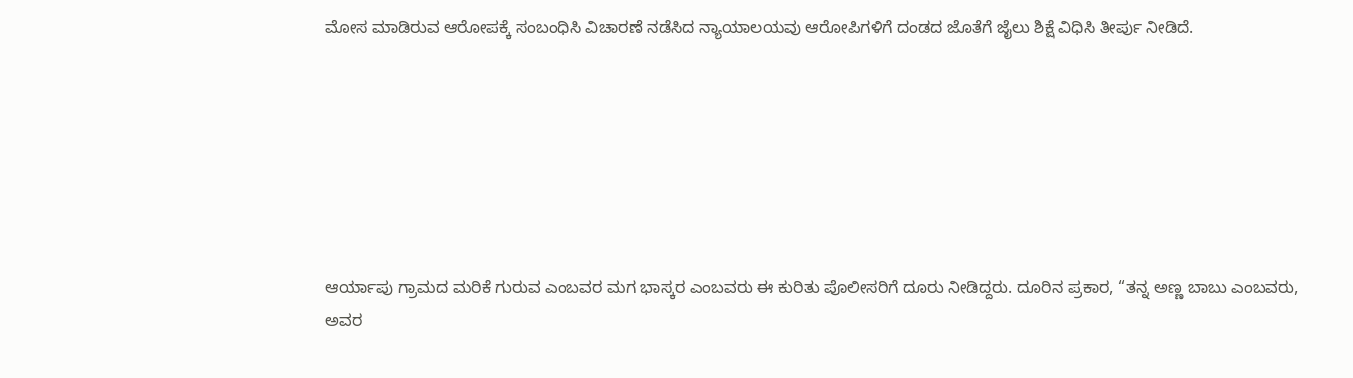ಮೋಸ ಮಾಡಿರುವ ಆರೋಪಕ್ಕೆ ಸಂಬಂಧಿಸಿ ವಿಚಾರಣೆ ನಡೆಸಿದ ನ್ಯಾಯಾಲಯವು ಆರೋಪಿಗಳಿಗೆ ದಂಡದ ಜೊತೆಗೆ ಜೈಲು ಶಿಕ್ಷೆ ವಿಧಿಸಿ ತೀರ್ಪು ನೀಡಿದೆ.







ಆರ್ಯಾಪು ಗ್ರಾಮದ ಮರಿಕೆ ಗುರುವ ಎಂಬವರ ಮಗ ಭಾಸ್ಕರ ಎಂಬವರು ಈ ಕುರಿತು ಪೊಲೀಸರಿಗೆ ದೂರು ನೀಡಿದ್ದರು. ದೂರಿನ ಪ್ರಕಾರ, “ತನ್ನ ಅಣ್ಣ ಬಾಬು ಎಂಬವರು, ಅವರ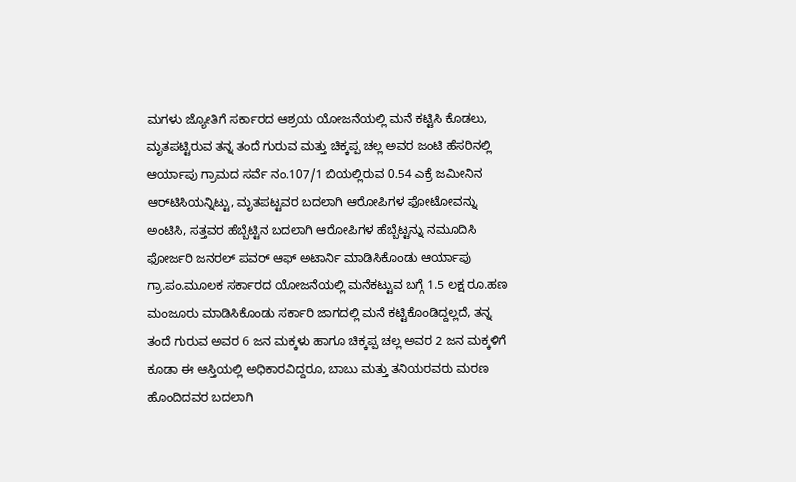ಮಗಳು ಜ್ಯೋತಿಗೆ ಸರ್ಕಾರದ ಆಶ್ರಯ ಯೋಜನೆಯಲ್ಲಿ ಮನೆ ಕಟ್ಟಿಸಿ ಕೊಡಲು, ಮೃತಪಟ್ಟಿರುವ ತನ್ನ ತಂದೆ ಗುರುವ ಮತ್ತು ಚಿಕ್ಕಪ್ಪ ಚಲ್ಲ ಅವರ ಜಂಟಿ ಹೆಸರಿನಲ್ಲಿ ಆರ್ಯಾಪು ಗ್ರಾಮದ ಸರ್ವೆ ನಂ.107/1 ಬಿಯಲ್ಲಿರುವ 0.54 ಎಕ್ರೆ ಜಮೀನಿನ ಆರ್‌ಟಿಸಿಯನ್ನಿಟ್ಟು, ಮೃತಪಟ್ಟವರ ಬದಲಾಗಿ ಆರೋಪಿಗಳ ಫೋಟೋವನ್ನು ಅಂಟಿಸಿ, ಸತ್ತವರ ಹೆಬ್ಬೆಟ್ಟಿನ ಬದಲಾಗಿ ಆರೋಪಿಗಳ ಹೆಬ್ಬೆಟ್ಟನ್ನು ನಮೂದಿಸಿ ಫೋರ್ಜರಿ ಜನರಲ್ ಪವರ್ ಆಫ್ ಅಟಾರ್ನಿ ಮಾಡಿಸಿಕೊಂಡು ಆರ್ಯಾಪು ಗ್ರಾ.ಪಂ.ಮೂಲಕ ಸರ್ಕಾರದ ಯೋಜನೆಯಲ್ಲಿ ಮನೆಕಟ್ಟುವ ಬಗ್ಗೆ 1.5 ಲಕ್ಷ ರೂ.ಹಣ ಮಂಜೂರು ಮಾಡಿಸಿಕೊಂಡು ಸರ್ಕಾರಿ ಜಾಗದಲ್ಲಿ ಮನೆ ಕಟ್ಟಿಕೊಂಡಿದ್ದಲ್ಲದೆ, ತನ್ನ ತಂದೆ ಗುರುವ ಅವರ 6 ಜನ ಮಕ್ಕಳು ಹಾಗೂ ಚಿಕ್ಕಪ್ಪ ಚಲ್ಲ ಅವರ 2 ಜನ ಮಕ್ಕಳಿಗೆ ಕೂಡಾ ಈ ಆಸ್ತಿಯಲ್ಲಿ ಅಧಿಕಾರವಿದ್ದರೂ, ಬಾಬು ಮತ್ತು ತನಿಯರವರು ಮರಣ ಹೊಂದಿದವರ ಬದಲಾಗಿ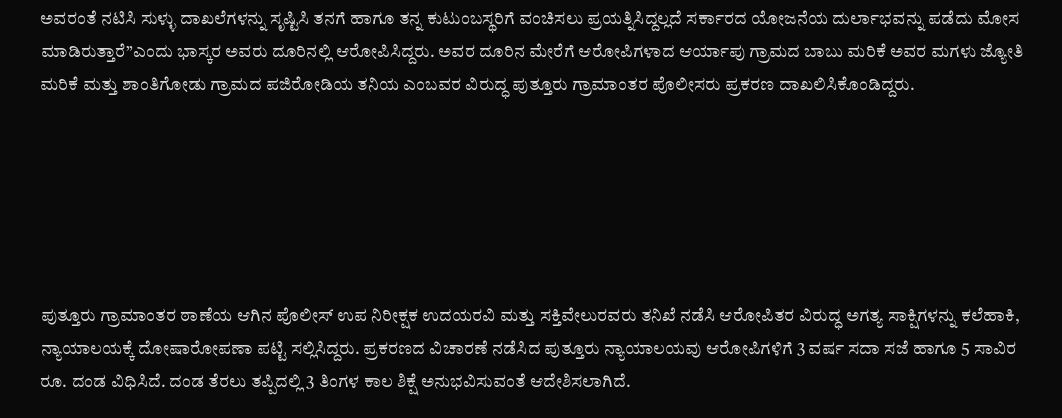ಅವರಂತೆ ನಟಿಸಿ ಸುಳ್ಳು ದಾಖಲೆಗಳನ್ನು ಸೃಷ್ಟಿಸಿ ತನಗೆ ಹಾಗೂ ತನ್ನ ಕುಟುಂಬಸ್ಥರಿಗೆ ವಂಚಿಸಲು ಪ್ರಯತ್ನಿಸಿದ್ದಲ್ಲದೆ ಸರ್ಕಾರದ ಯೋಜನೆಯ ದುರ್ಲಾಭವನ್ನು ಪಡೆದು ಮೋಸ ಮಾಡಿರುತ್ತಾರೆ”ಎಂದು ಭಾಸ್ಕರ ಅವರು ದೂರಿನಲ್ಲಿ ಆರೋಪಿಸಿದ್ದರು. ಅವರ ದೂರಿನ ಮೇರೆಗೆ ಆರೋಪಿಗಳಾದ ಆರ್ಯಾಪು ಗ್ರಾಮದ ಬಾಬು ಮರಿಕೆ ಅವರ ಮಗಳು ಜ್ಯೋತಿ ಮರಿಕೆ ಮತ್ತು ಶಾಂತಿಗೋಡು ಗ್ರಾಮದ ಪಜಿರೋಡಿಯ ತನಿಯ ಎಂಬವರ ವಿರುದ್ಧ ಪುತ್ತೂರು ಗ್ರಾಮಾಂತರ ಪೊಲೀಸರು ಪ್ರಕರಣ ದಾಖಲಿಸಿಕೊಂಡಿದ್ದರು.






ಪುತ್ತೂರು ಗ್ರಾಮಾಂತರ ಠಾಣೆಯ ಆಗಿನ ಪೊಲೀಸ್ ಉಪ ನಿರೀಕ್ಷಕ ಉದಯರವಿ ಮತ್ತು ಸಕ್ತಿವೇಲುರವರು ತನಿಖೆ ನಡೆಸಿ ಆರೋಪಿತರ ವಿರುದ್ಧ ಅಗತ್ಯ ಸಾಕ್ಷಿಗಳನ್ನು ಕಲೆಹಾಕಿ, ನ್ಯಾಯಾಲಯಕ್ಕೆ ದೋಷಾರೋಪಣಾ ಪಟ್ಟಿ ಸಲ್ಲಿಸಿದ್ದರು. ಪ್ರಕರಣದ ವಿಚಾರಣೆ ನಡೆಸಿದ ಪುತ್ತೂರು ನ್ಯಾಯಾಲಯವು ಆರೋಪಿಗಳಿಗೆ 3 ವರ್ಷ ಸದಾ ಸಜೆ ಹಾಗೂ 5 ಸಾವಿರ ರೂ. ದಂಡ ವಿಧಿಸಿದೆ. ದಂಡ ತೆರಲು ತಪ್ಪಿದಲ್ಲಿ 3 ತಿಂಗಳ ಕಾಲ ಶಿಕ್ಷೆ ಅನುಭವಿಸುವಂತೆ ಆದೇಶಿಸಲಾಗಿದೆ.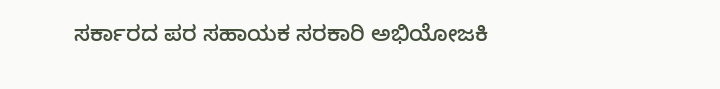ಸರ್ಕಾರದ ಪರ ಸಹಾಯಕ ಸರಕಾರಿ ಅಭಿಯೋಜಕಿ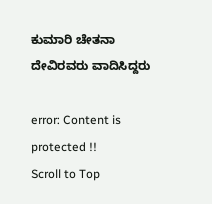ಕುಮಾರಿ ಚೇತನಾ ದೇವಿರವರು ವಾದಿಸಿದ್ದರು

error: Content is protected !!
Scroll to Top